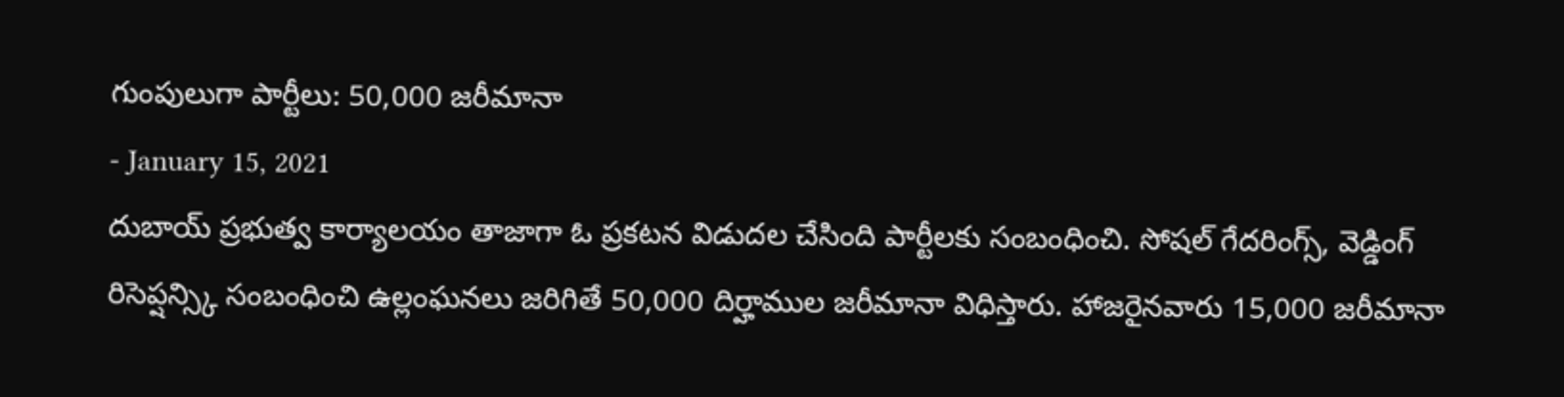గుంపులుగా పార్టీలు: 50,000 జరీమానా
- January 15, 2021
దుబాయ్ ప్రభుత్వ కార్యాలయం తాజాగా ఓ ప్రకటన విడుదల చేసింది పార్టీలకు సంబంధించి. సోషల్ గేదరింగ్స్, వెడ్డింగ్ రిసెప్షన్స్కి సంబంధించి ఉల్లంఘనలు జరిగితే 50,000 దిర్హాముల జరీమానా విధిస్తారు. హాజరైనవారు 15,000 జరీమానా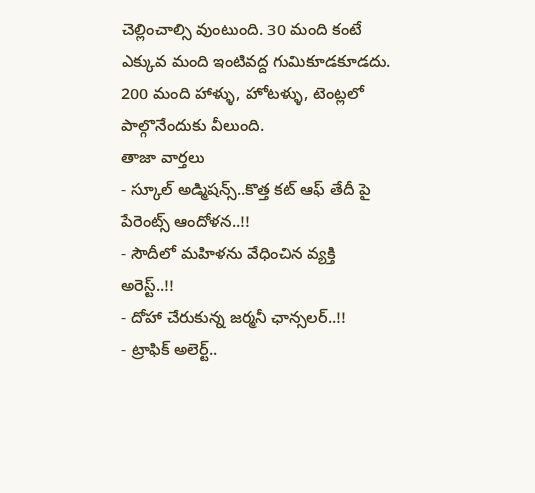చెల్లించాల్సి వుంటుంది. 30 మంది కంటే ఎక్కువ మంది ఇంటివద్ద గుమికూడకూడదు. 200 మంది హాళ్ళు, హోటళ్ళు, టెంట్లలో పాల్గొనేందుకు వీలుంది.
తాజా వార్తలు
- స్కూల్ అడ్మిషన్స్..కొత్త కట్ ఆఫ్ తేదీ పై పేరెంట్స్ ఆందోళన..!!
- సౌదీలో మహిళను వేధించిన వ్యక్తి అరెస్ట్..!!
- దోహా చేరుకున్న జర్మనీ ఛాన్సలర్..!!
- ట్రాఫిక్ అలెర్ట్..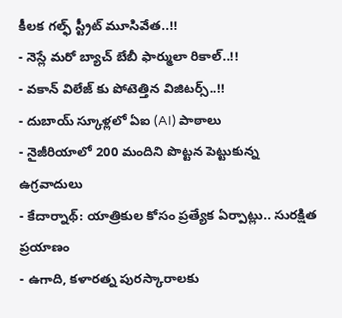కీలక గల్ఫ్ స్ట్రీట్ మూసివేత..!!
- నెస్లే మరో బ్యాచ్ బేబీ ఫార్ములా రికాల్..!!
- వకాన్ విలేజ్ కు పోటెత్తిన విజిటర్స్..!!
- దుబాయ్ స్కూళ్లలో ఏఐ (AI) పాఠాలు
- నైజీరియాలో 200 మందిని పొట్టన పెట్టుకున్న ఉగ్రవాదులు
- కేదార్నాథ్: యాత్రికుల కోసం ప్రత్యేక ఏర్పాట్లు.. సురక్షిత ప్రయాణం
- ఉగాది, కళారత్న పురస్కారాలకు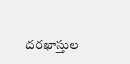దరఖాస్తుల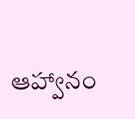ఆహ్వానం